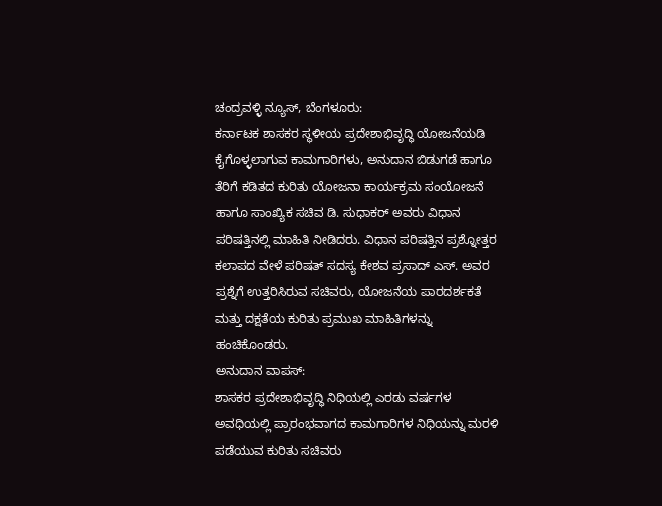ಚಂದ್ರವಳ್ಳಿ ನ್ಯೂಸ್, ಬೆಂಗಳೂರು:
ಕರ್ನಾಟಕ ಶಾಸಕರ ಸ್ಥಳೀಯ ಪ್ರದೇಶಾಭಿವೃದ್ಧಿ ಯೋಜನೆಯಡಿ ಕೈಗೊಳ್ಳಲಾಗುವ ಕಾಮಗಾರಿಗಳು, ಅನುದಾನ ಬಿಡುಗಡೆ ಹಾಗೂ ತೆರಿಗೆ ಕಡಿತದ ಕುರಿತು ಯೋಜನಾ ಕಾರ್ಯಕ್ರಮ ಸಂಯೋಜನೆ ಹಾಗೂ ಸಾಂಖ್ಯಿಕ ಸಚಿವ ಡಿ. ಸುಧಾಕರ್ ಅವರು ವಿಧಾನ ಪರಿಷತ್ತಿನಲ್ಲಿ ಮಾಹಿತಿ ನೀಡಿದರು. ವಿಧಾನ ಪರಿಷತ್ತಿನ ಪ್ರಶ್ನೋತ್ತರ ಕಲಾಪದ ವೇಳೆ ಪರಿಷತ್ ಸದಸ್ಯ ಕೇಶವ ಪ್ರಸಾದ್ ಎಸ್. ಅವರ ಪ್ರಶ್ನೆಗೆ ಉತ್ತರಿಸಿರುವ ಸಚಿವರು, ಯೋಜನೆಯ ಪಾರದರ್ಶಕತೆ ಮತ್ತು ದಕ್ಷತೆಯ ಕುರಿತು ಪ್ರಮುಖ ಮಾಹಿತಿಗಳನ್ನು ಹಂಚಿಕೊಂಡರು.
ಅನುದಾನ ವಾಪಸ್:
ಶಾಸಕರ ಪ್ರದೇಶಾಭಿವೃದ್ಧಿ ನಿಧಿಯಲ್ಲಿ ಎರಡು ವರ್ಷಗಳ ಅವಧಿಯಲ್ಲಿ ಪ್ರಾರಂಭವಾಗದ ಕಾಮಗಾರಿಗಳ ನಿಧಿಯನ್ನು ಮರಳಿ ಪಡೆಯುವ ಕುರಿತು ಸಚಿವರು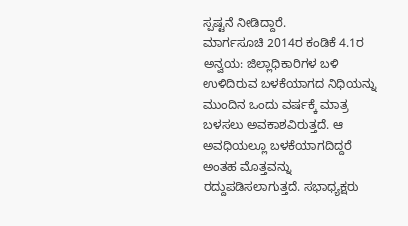ಸ್ಪಷ್ಟನೆ ನೀಡಿದ್ದಾರೆ.
ಮಾರ್ಗಸೂಚಿ 2014ರ ಕಂಡಿಕೆ 4.1ರ ಅನ್ವಯ: ಜಿಲ್ಲಾಧಿಕಾರಿಗಳ ಬಳಿ ಉಳಿದಿರುವ ಬಳಕೆಯಾಗದ ನಿಧಿಯನ್ನು ಮುಂದಿನ ಒಂದು ವರ್ಷಕ್ಕೆ ಮಾತ್ರ ಬಳಸಲು ಅವಕಾಶವಿರುತ್ತದೆ. ಆ ಅವಧಿಯಲ್ಲೂ ಬಳಕೆಯಾಗದಿದ್ದರೆ ಅಂತಹ ಮೊತ್ತವನ್ನು ರದ್ದುಪಡಿಸಲಾಗುತ್ತದೆ. ಸಭಾಧ್ಯಕ್ಷರು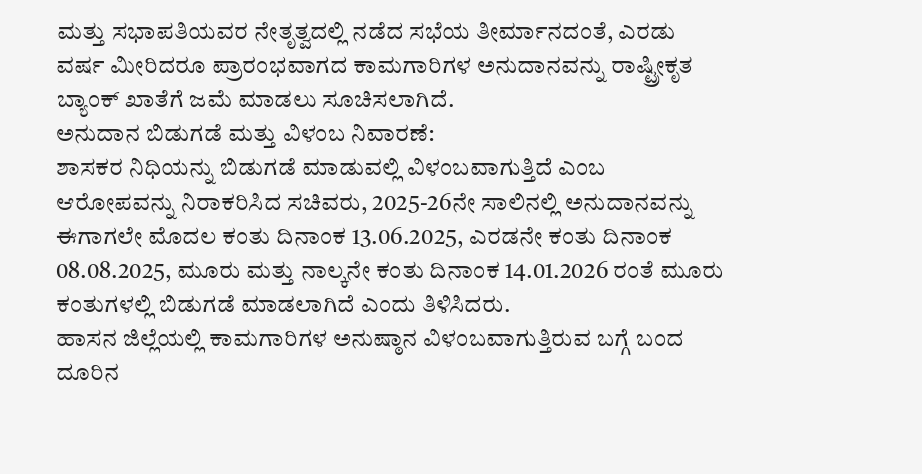ಮತ್ತು ಸಭಾಪತಿಯವರ ನೇತೃತ್ವದಲ್ಲಿ ನಡೆದ ಸಭೆಯ ತೀರ್ಮಾನದಂತೆ, ಎರಡು ವರ್ಷ ಮೀರಿದರೂ ಪ್ರಾರಂಭವಾಗದ ಕಾಮಗಾರಿಗಳ ಅನುದಾನವನ್ನು ರಾಷ್ಟ್ರೀಕೃತ ಬ್ಯಾಂಕ್ ಖಾತೆಗೆ ಜಮೆ ಮಾಡಲು ಸೂಚಿಸಲಾಗಿದೆ.
ಅನುದಾನ ಬಿಡುಗಡೆ ಮತ್ತು ವಿಳಂಬ ನಿವಾರಣೆ:
ಶಾಸಕರ ನಿಧಿಯನ್ನು ಬಿಡುಗಡೆ ಮಾಡುವಲ್ಲಿ ವಿಳಂಬವಾಗುತ್ತಿದೆ ಎಂಬ ಆರೋಪವನ್ನು ನಿರಾಕರಿಸಿದ ಸಚಿವರು, 2025-26ನೇ ಸಾಲಿನಲ್ಲಿ ಅನುದಾನವನ್ನು ಈಗಾಗಲೇ ಮೊದಲ ಕಂತು ದಿನಾಂಕ 13.06.2025, ಎರಡನೇ ಕಂತು ದಿನಾಂಕ 08.08.2025, ಮೂರು ಮತ್ತು ನಾಲ್ಕನೇ ಕಂತು ದಿನಾಂಕ 14.01.2026 ರಂತೆ ಮೂರು ಕಂತುಗಳಲ್ಲಿ ಬಿಡುಗಡೆ ಮಾಡಲಾಗಿದೆ ಎಂದು ತಿಳಿಸಿದರು.
ಹಾಸನ ಜಿಲ್ಲೆಯಲ್ಲಿ ಕಾಮಗಾರಿಗಳ ಅನುಷ್ಠಾನ ವಿಳಂಬವಾಗುತ್ತಿರುವ ಬಗ್ಗೆ ಬಂದ ದೂರಿನ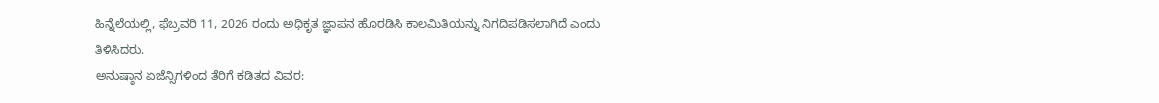ಹಿನ್ನೆಲೆಯಲ್ಲಿ, ಫೆಬ್ರವರಿ 11, 2026 ರಂದು ಅಧಿಕೃತ ಜ್ಞಾಪನ ಹೊರಡಿಸಿ ಕಾಲಮಿತಿಯನ್ನು ನಿಗದಿಪಡಿಸಲಾಗಿದೆ ಎಂದು ತಿಳಿಸಿದರು.
ಅನುಷ್ಠಾನ ಏಜೆನ್ಸಿಗಳಿಂದ ತೆರಿಗೆ ಕಡಿತದ ವಿವರ: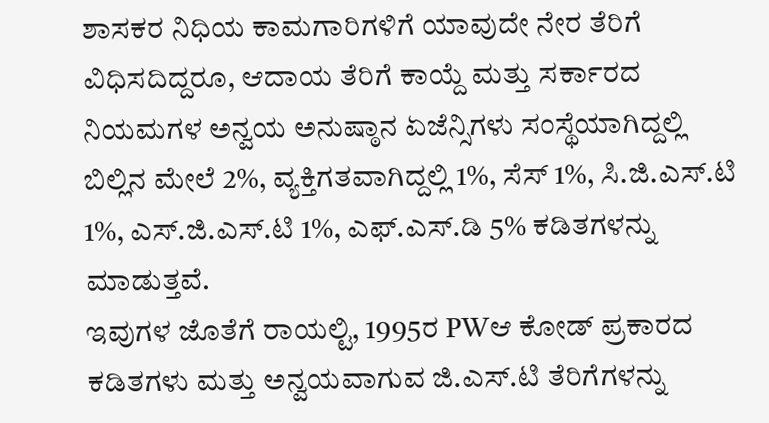ಶಾಸಕರ ನಿಧಿಯ ಕಾಮಗಾರಿಗಳಿಗೆ ಯಾವುದೇ ನೇರ ತೆರಿಗೆ ವಿಧಿಸದಿದ್ದರೂ, ಆದಾಯ ತೆರಿಗೆ ಕಾಯ್ದೆ ಮತ್ತು ಸರ್ಕಾರದ ನಿಯಮಗಳ ಅನ್ವಯ ಅನುಷ್ಠಾನ ಏಜೆನ್ಸಿಗಳು ಸಂಸ್ಥೆಯಾಗಿದ್ದಲ್ಲಿ ಬಿಲ್ಲಿನ ಮೇಲೆ 2%, ವ್ಯಕ್ತಿಗತವಾಗಿದ್ದಲ್ಲಿ 1%, ಸೆಸ್ 1%, ಸಿ.ಜಿ.ಎಸ್.ಟಿ 1%, ಎಸ್.ಜಿ.ಎಸ್.ಟಿ 1%, ಎಫ್.ಎಸ್.ಡಿ 5% ಕಡಿತಗಳನ್ನು ಮಾಡುತ್ತವೆ.
ಇವುಗಳ ಜೊತೆಗೆ ರಾಯಲ್ಟಿ, 1995ರ PWಆ ಕೋಡ್ ಪ್ರಕಾರದ ಕಡಿತಗಳು ಮತ್ತು ಅನ್ವಯವಾಗುವ ಜಿ.ಎಸ್.ಟಿ ತೆರಿಗೆಗಳನ್ನು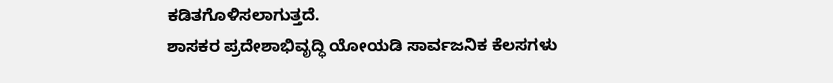ಕಡಿತಗೊಳಿಸಲಾಗುತ್ತದೆ.
ಶಾಸಕರ ಪ್ರದೇಶಾಭಿವೃದ್ಧಿ ಯೋಯಡಿ ಸಾರ್ವಜನಿಕ ಕೆಲಸಗಳು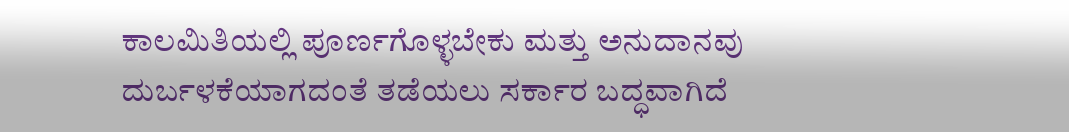ಕಾಲಮಿತಿಯಲ್ಲಿ ಪೂರ್ಣಗೊಳ್ಳಬೇಕು ಮತ್ತು ಅನುದಾನವು ದುರ್ಬಳಕೆಯಾಗದಂತೆ ತಡೆಯಲು ಸರ್ಕಾರ ಬದ್ಧವಾಗಿದೆ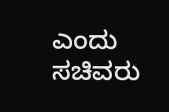ಎಂದು ಸಚಿವರು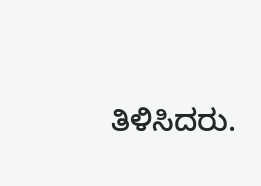ತಿಳಿಸಿದರು.